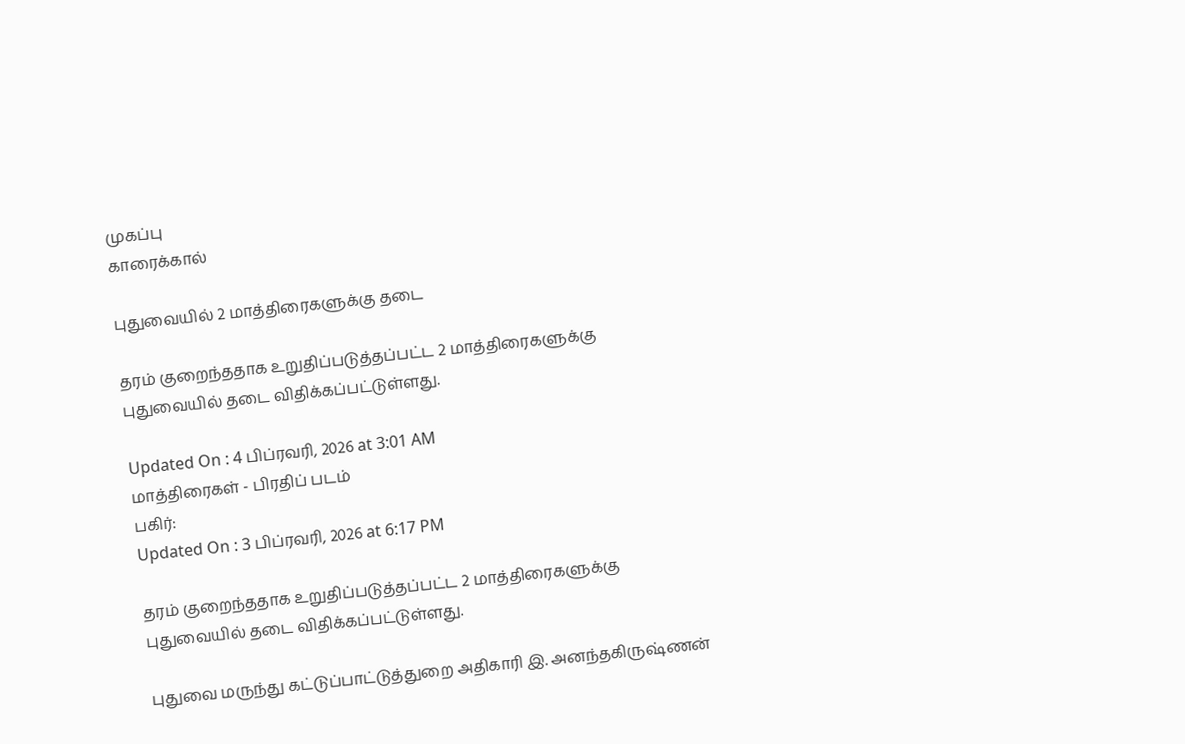முகப்பு
காரைக்கால்

புதுவையில் 2 மாத்திரைகளுக்கு தடை

தரம் குறைந்ததாக உறுதிப்படுத்தப்பட்ட 2 மாத்திரைகளுக்கு புதுவையில் தடை விதிக்கப்பட்டுள்ளது.

Updated On : 4 பிப்ரவரி, 2026 at 3:01 AM
மாத்திரைகள் - பிரதிப் படம்
பகிர்:
Updated On : 3 பிப்ரவரி, 2026 at 6:17 PM

தரம் குறைந்ததாக உறுதிப்படுத்தப்பட்ட 2 மாத்திரைகளுக்கு புதுவையில் தடை விதிக்கப்பட்டுள்ளது.

புதுவை மருந்து கட்டுப்பாட்டுத்துறை அதிகாரி இ. அனந்தகிருஷ்ணன்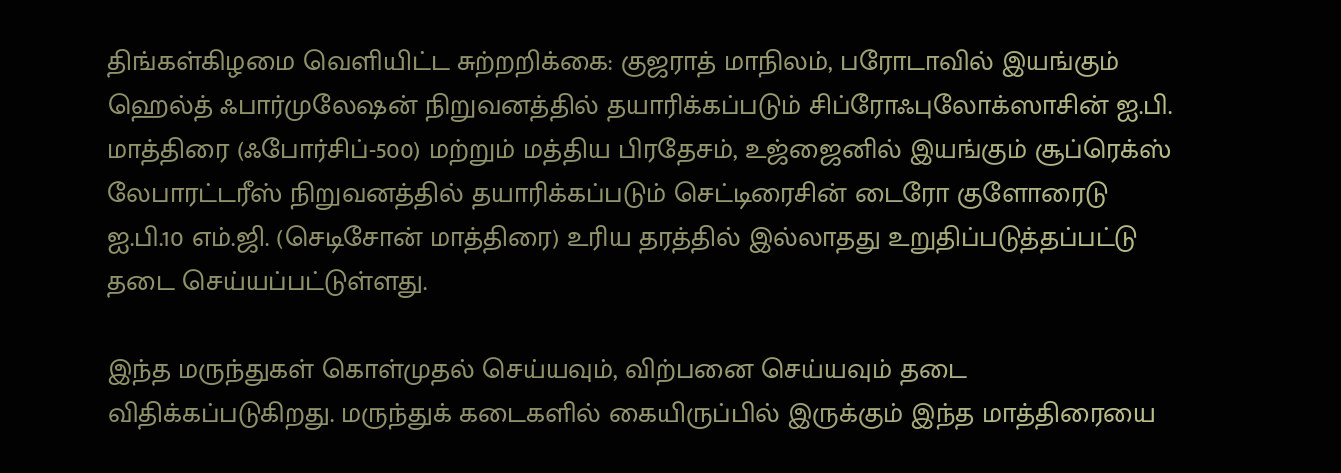திங்கள்கிழமை வெளியிட்ட சுற்றறிக்கை: குஜராத் மாநிலம், பரோடாவில் இயங்கும் ஹெல்த் ஃபார்முலேஷன் நிறுவனத்தில் தயாரிக்கப்படும் சிப்ரோஃபுலோக்ஸாசின் ஐ.பி. மாத்திரை (ஃபோர்சிப்-500) மற்றும் மத்திய பிரதேசம், உஜ்ஜைனில் இயங்கும் சூப்ரெக்ஸ் லேபாரட்டரீஸ் நிறுவனத்தில் தயாரிக்கப்படும் செட்டிரைசின் டைரோ குளோரைடு ஐ.பி.10 எம்.ஜி. (செடிசோன் மாத்திரை) உரிய தரத்தில் இல்லாதது உறுதிப்படுத்தப்பட்டு தடை செய்யப்பட்டுள்ளது.

இந்த மருந்துகள் கொள்முதல் செய்யவும், விற்பனை செய்யவும் தடை விதிக்கப்படுகிறது. மருந்துக் கடைகளில் கையிருப்பில் இருக்கும் இந்த மாத்திரையை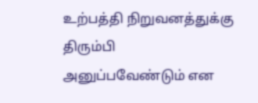உற்பத்தி நிறுவனத்துக்கு திரும்பி அனுப்பவேண்டும் என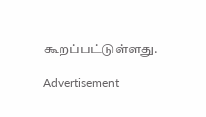கூறப்பட்டுள்ளது.

Advertisement